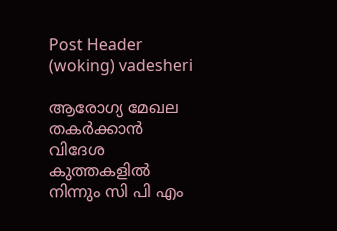Post Header (woking) vadesheri

ആരോഗ്യ മേഖല തകർക്കാൻ വിദേശ കുത്തകളിൽ നിന്നും സി പി എം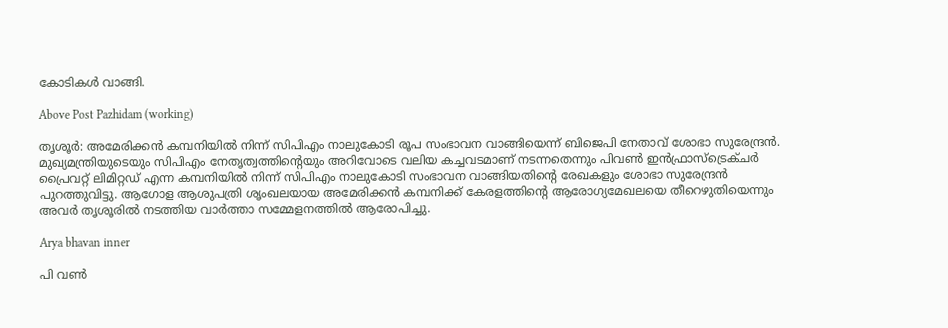കോടികൾ വാങ്ങി.

Above Post Pazhidam (working)

തൃശൂര്‍: അമേരിക്കന്‍ കമ്പനിയില്‍ നിന്ന് സിപിഎം നാലുകോടി രൂപ സംഭാവന വാങ്ങിയെന്ന് ബിജെപി നേതാവ് ശോഭാ സുരേന്ദ്രന്‍. മുഖ്യമന്ത്രിയുടെയും സിപിഎം നേതൃത്വത്തിന്റെയും അറിവോടെ വലിയ കച്ചവടമാണ് നടന്നതെന്നും പിവണ്‍ ഇന്‍ഫ്രാസ്‌ട്രെക്ചര്‍ പ്രൈവറ്റ് ലിമിറ്റഡ് എന്ന കമ്പനിയില്‍ നിന്ന് സിപിഎം നാലുകോടി സംഭാവന വാങ്ങിയതിന്റെ രേഖകളും ശോഭാ സുരേന്ദ്രന്‍ പുറത്തുവിട്ടു. ആഗോള ആശുപത്രി ശൃംഖലയായ അമേരിക്കന്‍ കമ്പനിക്ക് കേരളത്തിന്റെ ആരോഗ്യമേഖലയെ തീറെഴുതിയെന്നും അവര്‍ തൃശൂരില്‍ നടത്തിയ വാര്‍ത്താ സമ്മേളനത്തില്‍ ആരോപിച്ചു.

Arya bhavan inner

പി വണ്‍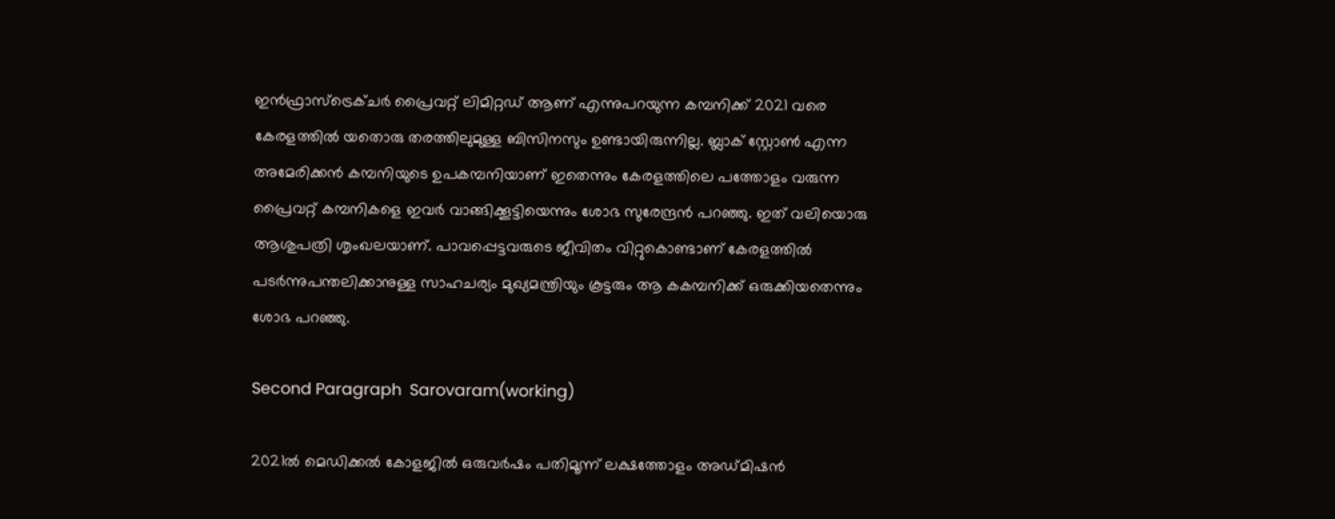ഇന്‍ഫ്രാസ്‌ട്രെക്ചര്‍ പ്രൈവറ്റ് ലിമിറ്റഡ് ആണ് എന്നുപറയുന്ന കമ്പനിക്ക് 2021 വരെ കേരളത്തില്‍ യതൊരു തരത്തിലുമുള്ള ബിസിനസും ഉണ്ടായിരുന്നില്ല. ബ്ലാക് സ്റ്റോണ്‍ എന്ന അമേരിക്കന്‍ കമ്പനിയുടെ ഉപകമ്പനിയാണ് ഇതെന്നും കേരളത്തിലെ പത്തോളം വരുന്ന പ്രൈവറ്റ് കമ്പനികളെ ഇവര്‍ വാങ്ങിക്കൂട്ടിയെന്നും ശോഭ സുരേന്ദ്രന്‍ പറഞ്ഞു. ഇത് വലിയൊരു ആശുപത്രി ശൃംഖലയാണ്. പാവപ്പെട്ടവരുടെ ജീവിതം വിറ്റുകൊണ്ടാണ് കേരളത്തില്‍ പടര്‍ന്നുപന്തലിക്കാനുള്ള സാഹചര്യം മുഖ്യമന്ത്രിയും കൂട്ടരും ആ കകമ്പനിക്ക് ഒരുക്കിയതെന്നും ശോഭ പറഞ്ഞു.

Second Paragraph  Sarovaram(working)

2021ല്‍ മെഡിക്കല്‍ കോളജില്‍ ഒരുവര്‍ഷം പതിമൂന്ന് ലക്ഷത്തോളം അഡ്മിഷന്‍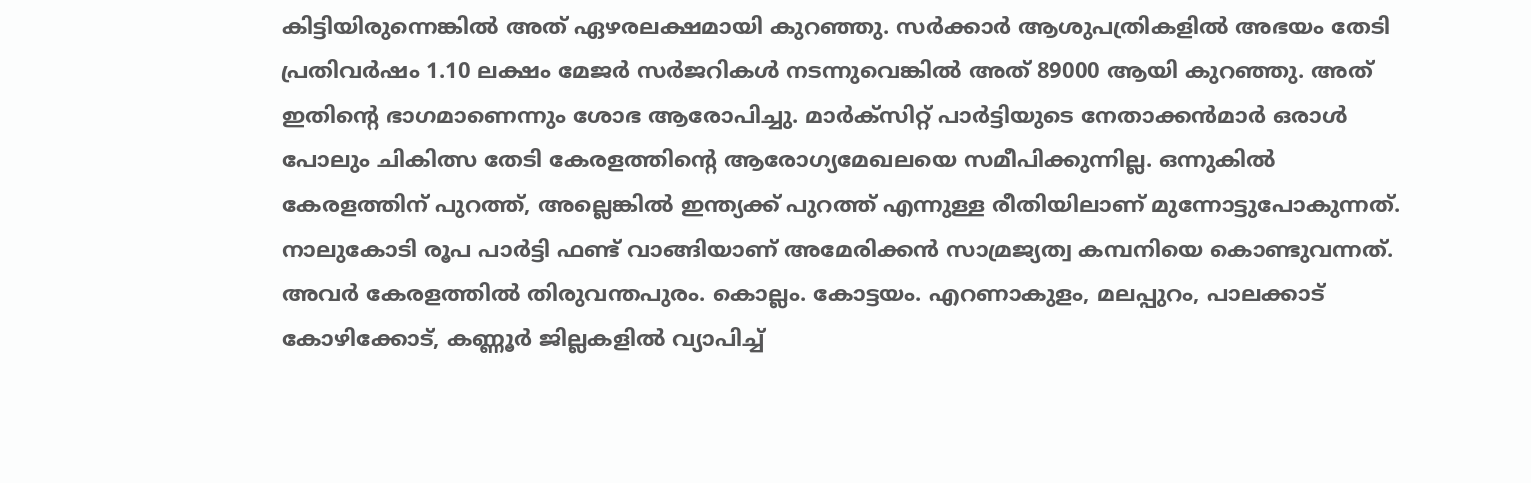കിട്ടിയിരുന്നെങ്കില്‍ അത് ഏഴരലക്ഷമായി കുറഞ്ഞു. സര്‍ക്കാര്‍ ആശുപത്രികളില്‍ അഭയം തേടി പ്രതിവര്‍ഷം 1.10 ലക്ഷം മേജര്‍ സര്‍ജറികള്‍ നടന്നുവെങ്കില്‍ അത് 89000 ആയി കുറഞ്ഞു. അത് ഇതിന്റെ ഭാഗമാണെന്നും ശോഭ ആരോപിച്ചു. മാര്‍ക്‌സിറ്റ് പാര്‍ട്ടിയുടെ നേതാക്കന്‍മാര്‍ ഒരാള്‍ പോലും ചികിത്സ തേടി കേരളത്തിന്റെ ആരോഗ്യമേഖലയെ സമീപിക്കുന്നില്ല. ഒന്നുകില്‍ കേരളത്തിന് പുറത്ത്, അല്ലെങ്കില്‍ ഇന്ത്യക്ക് പുറത്ത് എന്നുള്ള രീതിയിലാണ് മുന്നോട്ടുപോകുന്നത്. നാലുകോടി രൂപ പാര്‍ട്ടി ഫണ്ട് വാങ്ങിയാണ് അമേരിക്കന്‍ സാമ്രജ്യത്വ കമ്പനിയെ കൊണ്ടുവന്നത്. അവര്‍ കേരളത്തില്‍ തിരുവന്തപുരം. കൊല്ലം. കോട്ടയം. എറണാകുളം, മലപ്പുറം, പാലക്കാട് കോഴിക്കോട്, കണ്ണൂര്‍ ജില്ലകളില്‍ വ്യാപിച്ച്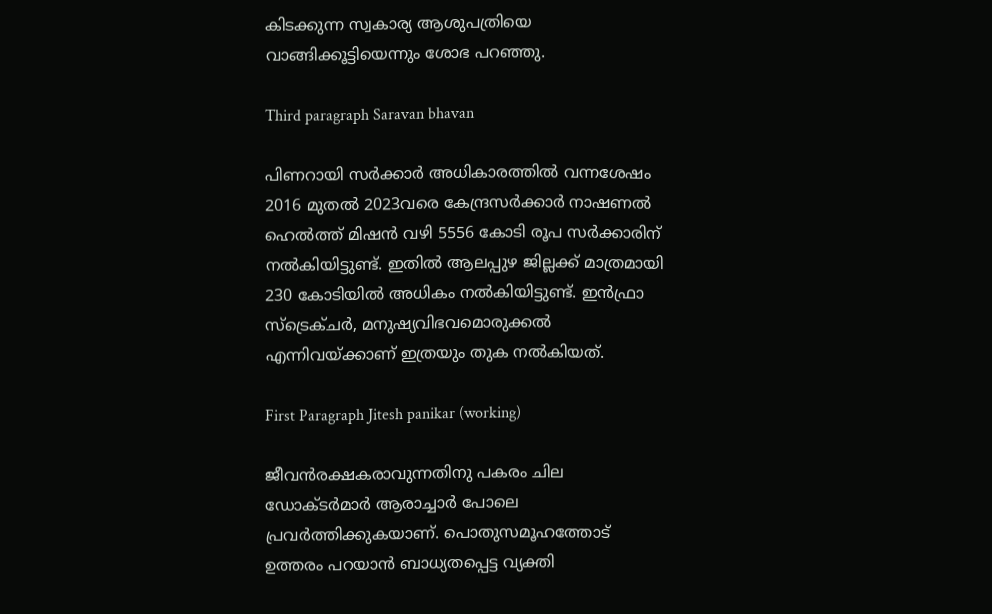കിടക്കുന്ന സ്വകാര്യ ആശുപത്രിയെ വാങ്ങിക്കൂട്ടിയെന്നും ശോഭ പറഞ്ഞു.

Third paragraph Saravan bhavan

പിണറായി സര്‍ക്കാര്‍ അധികാരത്തില്‍ വന്നശേഷം 2016 മുതല്‍ 2023വരെ കേന്ദ്രസര്‍ക്കാര്‍ നാഷണല്‍ ഹെല്‍ത്ത് മിഷന്‍ വഴി 5556 കോടി രൂപ സര്‍ക്കാരിന് നല്‍കിയിട്ടുണ്ട്. ഇതില്‍ ആലപ്പുഴ ജില്ലക്ക് മാത്രമായി 230 കോടിയില്‍ അധികം നല്‍കിയിട്ടുണ്ട്. ഇന്‍ഫ്രാ സ്‌ട്രെക്ചര്‍, മനുഷ്യവിഭവമൊരുക്കല്‍ എന്നിവയ്ക്കാണ് ഇത്രയും തുക നല്‍കിയത്.

First Paragraph Jitesh panikar (working)

ജീവന്‍രക്ഷകരാവുന്നതിനു പകരം ചില ഡോക്ടര്‍മാര്‍ ആരാച്ചാര്‍ പോലെ പ്രവര്‍ത്തിക്കുകയാണ്. പൊതുസമൂഹത്തോട് ഉത്തരം പറയാന്‍ ബാധ്യതപ്പെട്ട വ്യക്തി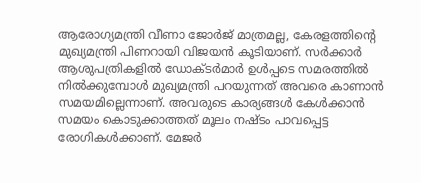ആരോഗ്യമന്ത്രി വീണാ ജോര്‍ജ് മാത്രമല്ല, കേരളത്തിന്റെ മുഖ്യമന്ത്രി പിണറായി വിജയന്‍ കൂടിയാണ്. സര്‍ക്കാര്‍ ആശുപത്രികളില്‍ ഡോക്ടര്‍മാര്‍ ഉള്‍പ്പടെ സമരത്തില്‍ നില്‍ക്കുമ്പോള്‍ മുഖ്യമന്ത്രി പറയുന്നത് അവരെ കാണാന്‍ സമയമില്ലെന്നാണ്. അവരുടെ കാര്യങ്ങള്‍ കേള്‍ക്കാന്‍ സമയം കൊടുക്കാത്തത് മൂലം നഷ്ടം പാവപ്പെട്ട രോഗികള്‍ക്കാണ്. മേജര്‍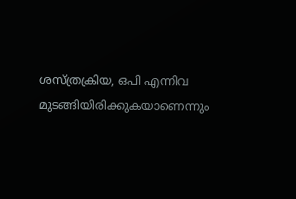ശസ്ത്രക്രിയ, ഒപി എന്നിവ മുടങ്ങിയിരിക്കുകയാണെന്നും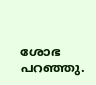ശോഭ പറഞ്ഞു.